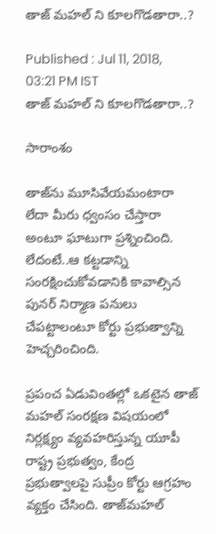తాజ్ మహల్ ని కూలగొడతారా..?

Published : Jul 11, 2018, 03:21 PM IST
తాజ్ మహల్ ని కూలగొడతారా..?

సారాంశం

తాజ్‌ను మూసివేయమంటారా లేదా మీరు ధ్వంసం చేస్తారా అంటూ ఘాటుగా ప్రశ్నించింది. లేదంటే..ఆ కట్టడాన్ని సంరక్షించుకోవడానికి కావాల్సిన పునర్ నిర్మాణ పనులు చేపట్టాలంటూ కోర్టు ప్రభుత్వాన్ని హెచ్చరించింది.

ప్రపంచ ఏడువింతల్లో ఒకటైన తాజ్ మహల్ సంరక్షణ విషయంలో నిర్లక్ష్యం వ్యవహరిస్తున్న యూపీ రాష్ట్ర ప్రభుత్వం, కేంద్ర ప్రభుత్వాలపై సుప్రీం కోర్టు ఆగ్రహం వ్యక్తం చేసింది. తాజ్‌మహల్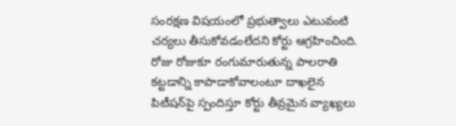సంరక్షణ విషయంలో ప్రభుత్వాలు ఎటువంటి చర్యలు తీసుకోవడంలేదని కోర్టు ఆగ్రహించింది. రోజు రోజుకూ రంగుమారుతున్న పాలరాతి కట్టడాన్ని కాపాడాకోవాలంటూ దాఖలైన పిటీషన్‌పై స్పందిస్తూ కోర్టు తీవ్రమైన వ్యాఖ్యలు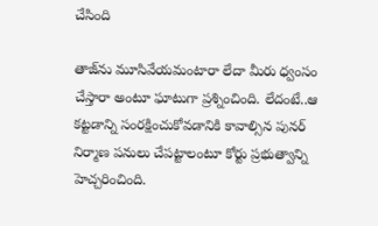చేసింది

తాజ్‌ను మూసివేయమంటారా లేదా మీరు ధ్వంసం చేస్తారా అంటూ ఘాటుగా ప్రశ్నించింది. లేదంటే..ఆ కట్టడాన్ని సంరక్షించుకోవడానికి కావాల్సిన పునర్ నిర్మాణ పనులు చేపట్టాలంటూ కోర్టు ప్రభుత్వాన్ని హెచ్చరించింది.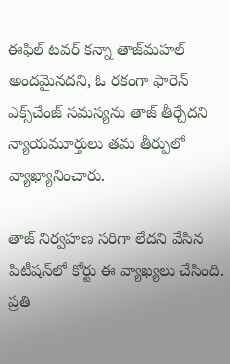ఈఫిల్ టవర్ కన్నా తాజ్‌మహల్ అందమైనదని, ఓ రకంగా ఫారెన్ ఎక్స్‌చేంజ్ సమస్యను తాజ్ తీర్చేదని న్యాయమూర్తులు తమ తీర్పులో వ్యాఖ్యానించారు.

తాజ్ నిర్వహణ సరిగా లేదని వేసిన పిటీషన్‌లో కోర్టు ఈ వ్యాఖ్యలు చేసింది. ప్రతి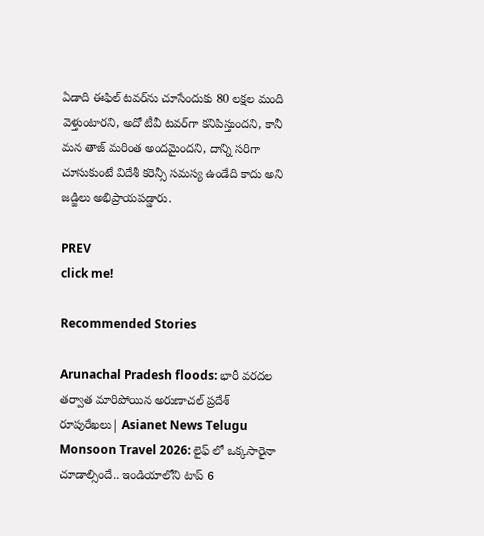ఏడాది ఈఫిల్ టవర్‌ను చూసేందుకు 80 లక్షల మంది వెళ్తుంటారని, అదో టీవీ టవర్‌గా కనిపిస్తుందని, కానీ మన తాజ్ మరింత అందమైందని, దాన్ని సరిగా చూసుకుంటే విదేశీ కరెన్సీ సమస్య ఉండేది కాదు అని జడ్జిలు అభిప్రాయపడ్డారు.

PREV
click me!

Recommended Stories

Arunachal Pradesh floods: భారీ వరదల తర్వాత మారిపోయిన అరుణాచల్ ప్రదేశ్ రూపురేఖలు| Asianet News Telugu
Monsoon Travel 2026: లైఫ్ లో ఒక్కసారైనా చూడాల్సిందే.. ఇండియాలోని టాప్ 6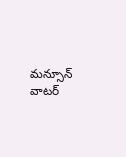మన్సూన్ వాటర్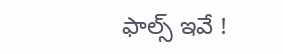ఫాల్స్ ఇవే !